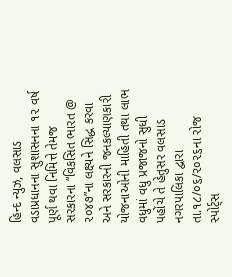હિન્દ ન્યુઝ, વલસાડ વડાપ્રધાનના સુશાસનના ૧૨ વર્ષ પૂર્ણ થવા નિમિત્તે તેમજ સરકારના “વિકસિત ભારત @ ૨૦૪૭”ના લક્ષ્યને સિદ્ધ કરવા અને સરકારની જનકલ્યાણકારી યોજનાઓની માહિતી તથા લાભ વધુમાં વધુ પ્રજાજનો સુધી પહોંચે તે હેતુસર વલસાડ નગરપાલિકા દ્વારા તા.૧૮/૦૬/૨૦૨૬ના રોજ સ્પોર્ટ્સ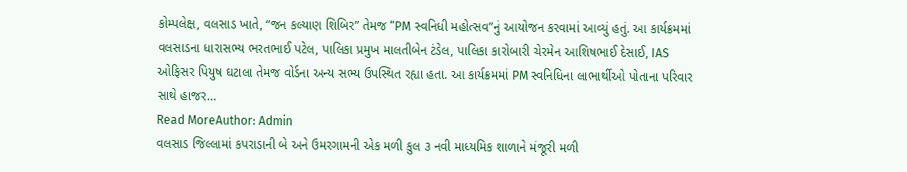કોમ્પલેક્ષ, વલસાડ ખાતે, “જન કલ્યાણ શિબિર” તેમજ “PM સ્વનિધી મહોત્સવ”નું આયોજન કરવામાં આવ્યું હતું. આ કાર્યક્રમમાં વલસાડના ધારાસભ્ય ભરતભાઈ પટેલ, પાલિકા પ્રમુખ માલતીબેન ટંડેલ, પાલિકા કારોબારી ચેરમેન આશિષભાઈ દેસાઈ, IAS ઓફિસર પિયુષ ઘટાલા તેમજ વોર્ડના અન્ય સભ્ય ઉપસ્થિત રહ્યા હતા. આ કાર્યક્રમમાં PM સ્વનિધિના લાભાર્થીઓ પોતાના પરિવાર સાથે હાજર…
Read MoreAuthor: Admin
વલસાડ જિલ્લામાં કપરાડાની બે અને ઉમરગામની એક મળી કુલ ૩ નવી માધ્યમિક શાળાને મંજૂરી મળી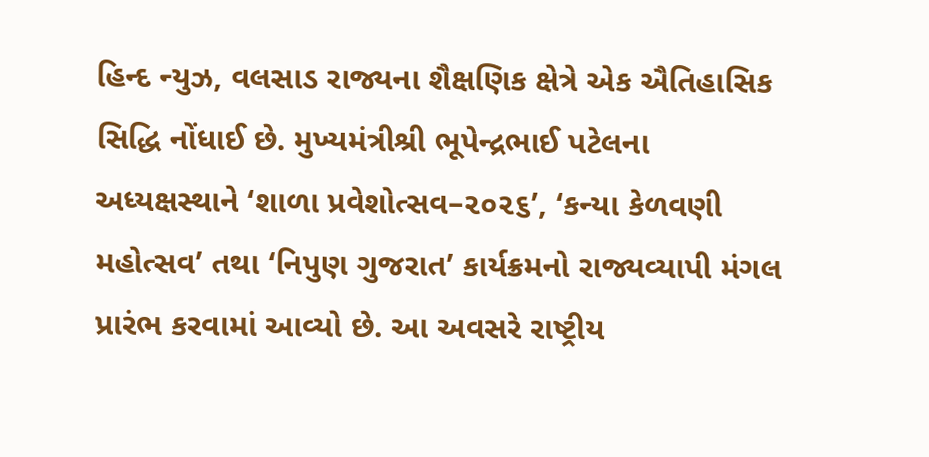હિન્દ ન્યુઝ, વલસાડ રાજ્યના શૈક્ષણિક ક્ષેત્રે એક ઐતિહાસિક સિદ્ધિ નોંધાઈ છે. મુખ્યમંત્રીશ્રી ભૂપેન્દ્રભાઈ પટેલના અધ્યક્ષસ્થાને ‘શાળા પ્રવેશોત્સવ–૨૦૨૬’, ‘કન્યા કેળવણી મહોત્સવ’ તથા ‘નિપુણ ગુજરાત’ કાર્યક્રમનો રાજ્યવ્યાપી મંગલ પ્રારંભ કરવામાં આવ્યો છે. આ અવસરે રાષ્ટ્રીય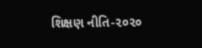શિક્ષણ નીતિ-૨૦૨૦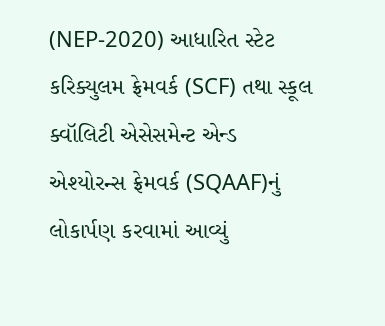(NEP-2020) આધારિત સ્ટેટ કરિક્યુલમ ફ્રેમવર્ક (SCF) તથા સ્કૂલ ક્વૉલિટી એસેસમેન્ટ એન્ડ એશ્યોરન્સ ફ્રેમવર્ક (SQAAF)નું લોકાર્પણ કરવામાં આવ્યું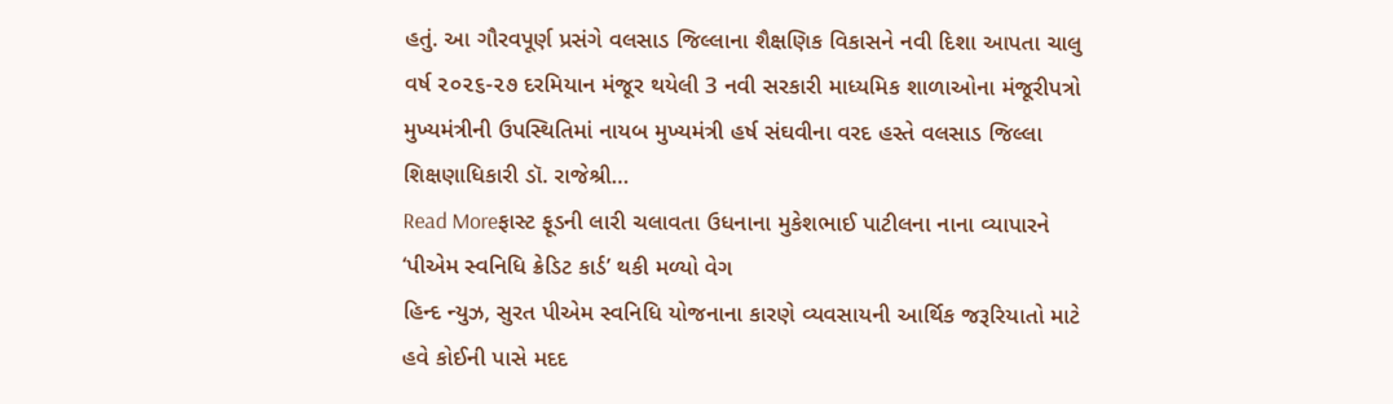હતું. આ ગૌરવપૂર્ણ પ્રસંગે વલસાડ જિલ્લાના શૈક્ષણિક વિકાસને નવી દિશા આપતા ચાલુ વર્ષ ૨૦૨૬-૨૭ દરમિયાન મંજૂર થયેલી 3 નવી સરકારી માધ્યમિક શાળાઓના મંજૂરીપત્રો મુખ્યમંત્રીની ઉપસ્થિતિમાં નાયબ મુખ્યમંત્રી હર્ષ સંઘવીના વરદ હસ્તે વલસાડ જિલ્લા શિક્ષણાધિકારી ડૉ. રાજેશ્રી…
Read Moreફાસ્ટ ફૂડની લારી ચલાવતા ઉધનાના મુકેશભાઈ પાટીલના નાના વ્યાપારને ‘પીએમ સ્વનિધિ ક્રેડિટ કાર્ડ’ થકી મળ્યો વેગ
હિન્દ ન્યુઝ, સુરત પીએમ સ્વનિધિ યોજનાના કારણે વ્યવસાયની આર્થિક જરૂરિયાતો માટે હવે કોઈની પાસે મદદ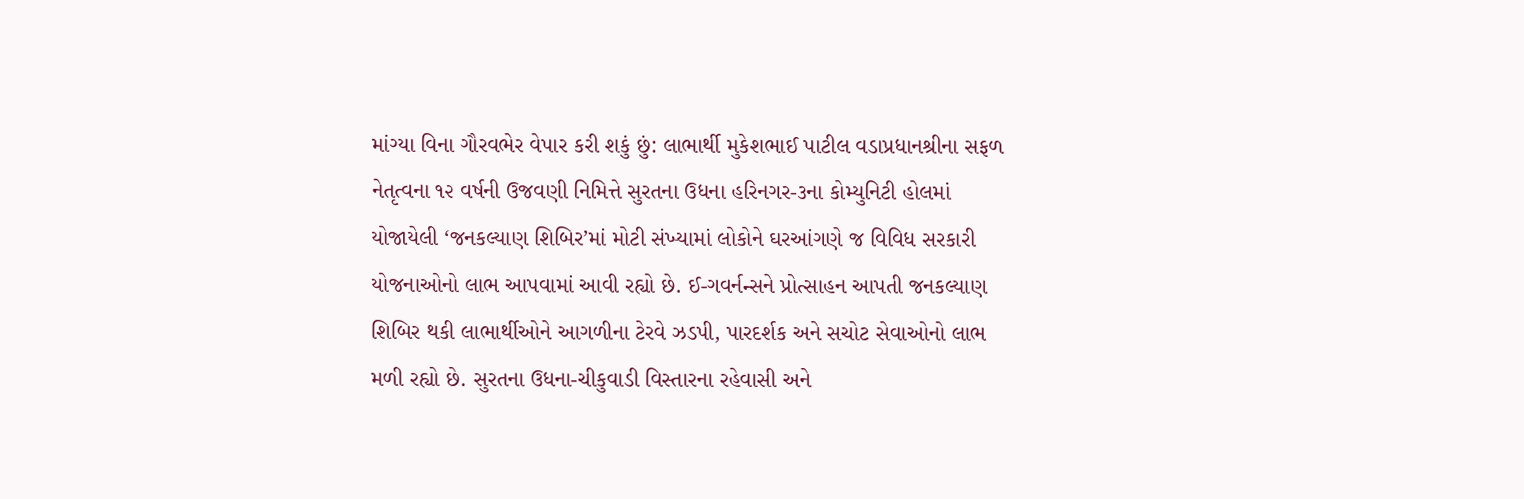માંગ્યા વિના ગૌરવભેર વેપાર કરી શકું છું: લાભાર્થી મુકેશભાઈ પાટીલ વડાપ્રધાનશ્રીના સફળ નેતૃત્વના ૧૨ વર્ષની ઉજવણી નિમિત્તે સુરતના ઉધના હરિનગર-૩ના કોમ્યુનિટી હોલમાં યોજાયેલી ‘જનકલ્યાણ શિબિર’માં મોટી સંખ્યામાં લોકોને ઘરઆંગણે જ વિવિધ સરકારી યોજનાઓનો લાભ આપવામાં આવી રહ્યો છે. ઈ-ગવર્નન્સને પ્રોત્સાહન આપતી જનકલ્યાણ શિબિર થકી લાભાર્થીઓને આગળીના ટેરવે ઝડપી, પારદર્શક અને સચોટ સેવાઓનો લાભ મળી રહ્યો છે. સુરતના ઉધના-ચીકુવાડી વિસ્તારના રહેવાસી અને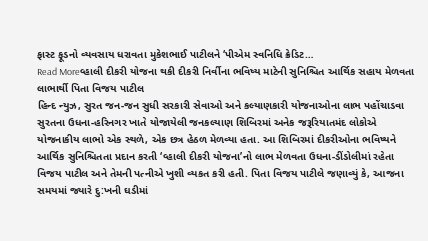ફાસ્ટ ફૂડનો વ્યવસાય ધરાવતા મુકેશભાઈ પાટીલને ‘પીએમ સ્વનિધિ ક્રેડિટ…
Read Moreવ્હાલી દીકરી યોજના થકી દીકરી નિર્વીના ભવિષ્ય માટેની સુનિશ્ચિત આર્થિક સહાય મેળવતા લાભાર્થી પિતા વિજય પાટીલ
હિન્દ ન્યુઝ, સુરત જન-જન સુધી સરકારી સેવાઓ અને કલ્યાણકારી યોજનાઓના લાભ પહોંચાડવા સુરતના ઉધના-હરિનગર ખાતે યોજાયેલી જનકલ્યાણ શિબિરમાં અનેક જરૂરિયાતમંદ લોકોએ યોજનાકીય લાભો એક સ્થળે, એક છત્ર હેઠળ મેળવ્યા હતા. આ શિબિરમાં દીકરીઓના ભવિષ્યને આર્થિક સુનિશ્ચિતતા પ્રદાન કરતી ‘વ્હાલી દીકરી યોજના’નો લાભ મેળવતા ઉધના-ડીંડોલીમાં રહેતા વિજય પાટીલ અને તેમની પત્નીએ ખુશી વ્યકત કરી હતી. પિતા વિજય પાટીલે જણાવ્યું કે, આજના સમયમાં જ્યારે દુ:ખની ઘડીમાં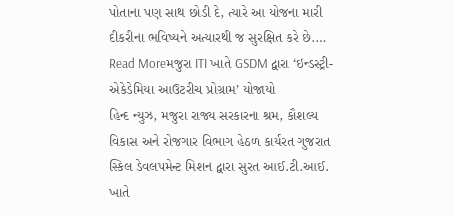પોતાના પણ સાથ છોડી દે, ત્યારે આ યોજના મારી દીકરીના ભવિષ્યને અત્યારથી જ સુરક્ષિત કરે છે.…
Read Moreમજુરા ITI ખાતે GSDM દ્વારા ‘ઇન્ડસ્ટ્રી-એકેડેમિયા આઉટરીચ પ્રોગ્રામ’ યોજાયો
હિન્દ ન્યુઝ, મજુરા રાજ્ય સરકારના શ્રમ, કૌશલ્ય વિકાસ અને રોજગાર વિભાગ હેઠળ કાર્યરત ગુજરાત સ્કિલ ડેવલપમેન્ટ મિશન દ્વારા સુરત આઈ.ટી.આઈ. ખાતે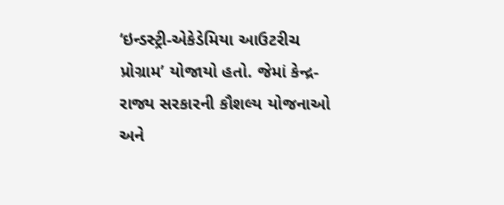‘ઇન્ડસ્ટ્રી-એકેડેમિયા આઉટરીચ પ્રોગ્રામ’ યોજાયો હતો. જેમાં કેન્દ્ર-રાજ્ય સરકારની કૌશલ્ય યોજનાઓ અને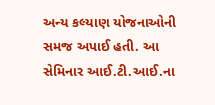અન્ય કલ્યાણ યોજનાઓની સમજ અપાઈ હતી. આ સેમિનાર આઈ.ટી.આઈ.ના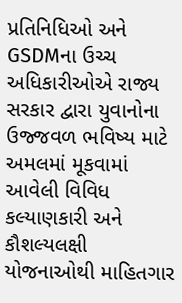પ્રતિનિધિઓ અને GSDMના ઉચ્ચ અધિકારીઓએ રાજ્ય સરકાર દ્વારા યુવાનોના ઉજ્જવળ ભવિષ્ય માટે અમલમાં મૂકવામાં આવેલી વિવિધ કલ્યાણકારી અને કૌશલ્યલક્ષી યોજનાઓથી માહિતગાર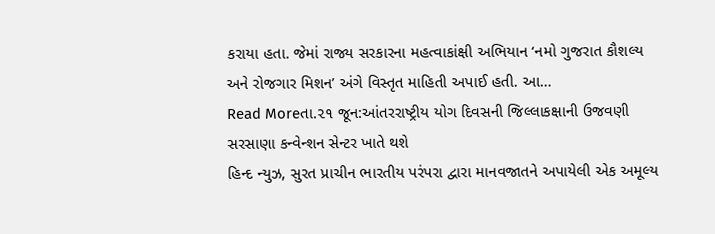કરાયા હતા. જેમાં રાજ્ય સરકારના મહત્વાકાંક્ષી અભિયાન ‘નમો ગુજરાત કૌશલ્ય અને રોજગાર મિશન’ અંગે વિસ્તૃત માહિતી અપાઈ હતી. આ…
Read Moreતા.૨૧ જૂન:આંતરરાષ્ટ્રીય યોગ દિવસની જિલ્લાકક્ષાની ઉજવણી સરસાણા કન્વેન્શન સેન્ટર ખાતે થશે
હિન્દ ન્યુઝ, સુરત પ્રાચીન ભારતીય પરંપરા દ્વારા માનવજાતને અપાયેલી એક અમૂલ્ય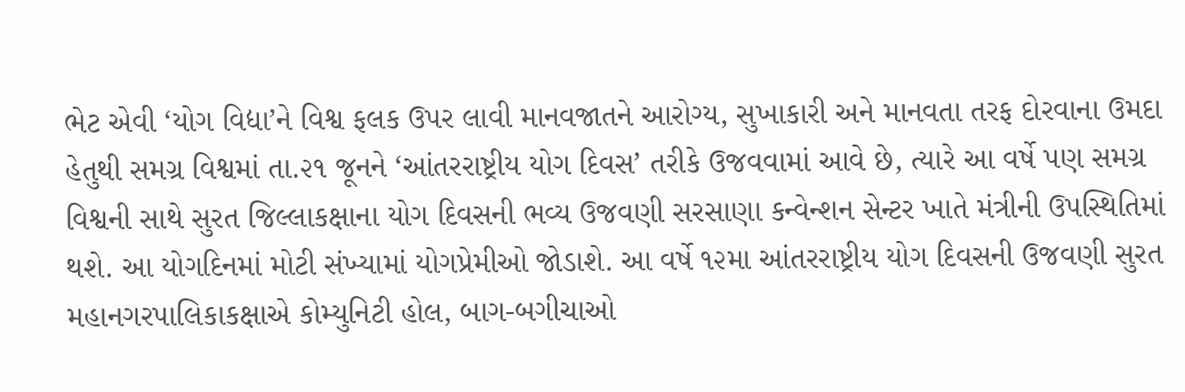ભેટ એવી ‘યોગ વિદ્યા’ને વિશ્વ ફલક ઉપર લાવી માનવજાતને આરોગ્ય, સુખાકારી અને માનવતા તરફ દોરવાના ઉમદા હેતુથી સમગ્ર વિશ્વમાં તા.૨૧ જૂનને ‘આંતરરાષ્ટ્રીય યોગ દિવસ’ તરીકે ઉજવવામાં આવે છે, ત્યારે આ વર્ષે પણ સમગ્ર વિશ્વની સાથે સુરત જિલ્લાકક્ષાના યોગ દિવસની ભવ્ય ઉજવણી સરસાણા કન્વેન્શન સેન્ટર ખાતે મંત્રીની ઉપસ્થિતિમાં થશે. આ યોગદિનમાં મોટી સંખ્યામાં યોગપ્રેમીઓ જોડાશે. આ વર્ષે ૧૨મા આંતરરાષ્ટ્રીય યોગ દિવસની ઉજવણી સુરત મહાનગરપાલિકાકક્ષાએ કોમ્યુનિટી હોલ, બાગ-બગીચાઓ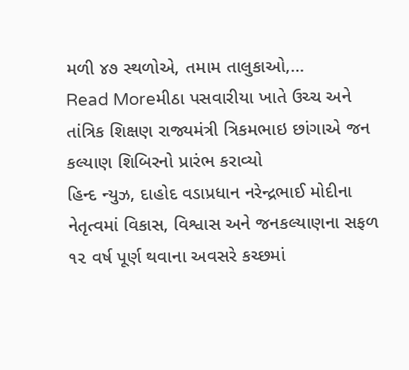મળી ૪૭ સ્થળોએ, તમામ તાલુકાઓ,…
Read Moreમીઠા પસવારીયા ખાતે ઉચ્ચ અને તાંત્રિક શિક્ષણ રાજ્યમંત્રી ત્રિકમભાઇ છાંગાએ જન કલ્યાણ શિબિરનો પ્રારંભ કરાવ્યો
હિન્દ ન્યુઝ, દાહોદ વડાપ્રધાન નરેન્દ્રભાઈ મોદીના નેતૃત્વમાં વિકાસ, વિશ્વાસ અને જનકલ્યાણના સફળ ૧૨ વર્ષ પૂર્ણ થવાના અવસરે કચ્છમાં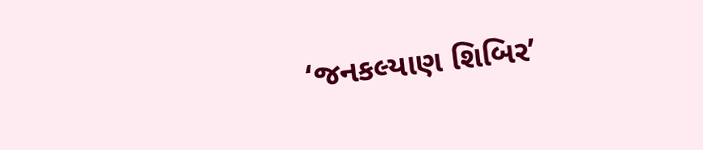‘જનકલ્યાણ શિબિર’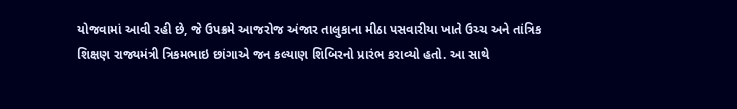યોજવામાં આવી રહી છે, જે ઉપક્રમે આજરોજ અંજાર તાલુકાના મીઠા પસવારીયા ખાતે ઉચ્ચ અને તાંત્રિક શિક્ષણ રાજ્યમંત્રી ત્રિકમભાઇ છાંગાએ જન કલ્યાણ શિબિરનો પ્રારંભ કરાવ્યો હતો. આ સાથે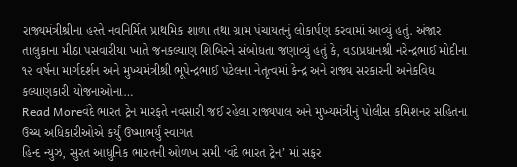રાજ્યમંત્રીશ્રીના હસ્તે નવનિર્મિત પ્રાથમિક શાળા તથા ગ્રામ પંચાયતનું લોકાર્પણ કરવામાં આવ્યું હતું. અંજાર તાલુકાના મીઠા પસવારીયા ખાતે જનકલ્યાણ શિબિરને સંબોધતા જણાવ્યું હતું કે, વડાપ્રધાનશ્રી નરેન્દ્રભાઈ મોદીના ૧૨ વર્ષના માર્ગદર્શન અને મુખ્યમંત્રીશ્રી ભૂપેન્દ્રભાઈ પટેલના નેતૃત્વમાં કેન્દ્ર અને રાજ્ય સરકારની અનેકવિધ કલ્યાણકારી યોજનાઓના…
Read Moreવંદે ભારત ટ્રેન મારફતે નવસારી જઈ રહેલા રાજ્યપાલ અને મુખ્યમંત્રીનું પોલીસ કમિશનર સહિતના ઉચ્ચ અધિકારીઓએ કર્યું ઉષ્માભર્યું સ્વાગત
હિન્દ ન્યુઝ, સુરત આધુનિક ભારતની ઓળખ સમી ‘વંદે ભારત ટ્રેન’ માં સફર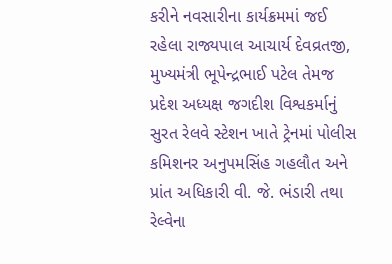કરીને નવસારીના કાર્યક્રમમાં જઈ રહેલા રાજ્યપાલ આચાર્ય દેવવ્રતજી, મુખ્યમંત્રી ભૂપેન્દ્રભાઈ પટેલ તેમજ પ્રદેશ અધ્યક્ષ જગદીશ વિશ્વકર્માનું સુરત રેલવે સ્ટેશન ખાતે ટ્રેનમાં પોલીસ કમિશનર અનુપમસિંહ ગહલૌત અને પ્રાંત અધિકારી વી. જે. ભંડારી તથા રેલ્વેના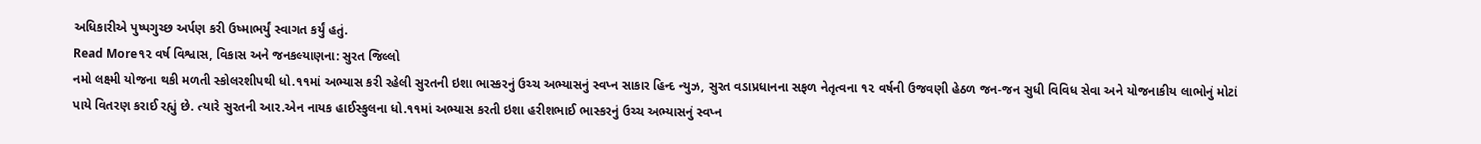અધિકારીએ પુષ્પગુચ્છ અર્પણ કરી ઉષ્માભર્યું સ્વાગત કર્યું હતું.
Read More૧૨ વર્ષ વિશ્વાસ, વિકાસ અને જનકલ્યાણના: સુરત જિલ્લો
નમો લક્ષ્મી યોજના થકી મળતી સ્કોલરશીપથી ધો.૧૧માં અભ્યાસ કરી રહેલી સુરતની ઇશા ભાસ્કરનું ઉચ્ચ અભ્યાસનું સ્વપ્ન સાકાર હિન્દ ન્યુઝ, સુરત વડાપ્રધાનના સફળ નેતૃત્વના ૧૨ વર્ષની ઉજવણી હેઠળ જન-જન સુધી વિવિધ સેવા અને યોજનાકીય લાભોનું મોટાં પાયે વિતરણ કરાઈ રહ્યું છે. ત્યારે સુરતની આર.એન નાયક હાઈસ્કુલના ધો.૧૧માં અભ્યાસ કરતી ઇશા હરીશભાઈ ભાસ્કરનું ઉચ્ચ અભ્યાસનું સ્વપ્ન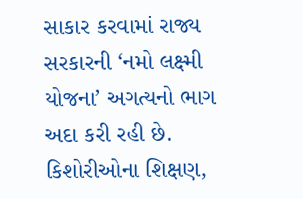સાકાર કરવામાં રાજ્ય સરકારની ‘નમો લક્ષ્મી યોજના’ અગત્યનો ભાગ અદા કરી રહી છે. કિશોરીઓના શિક્ષણ,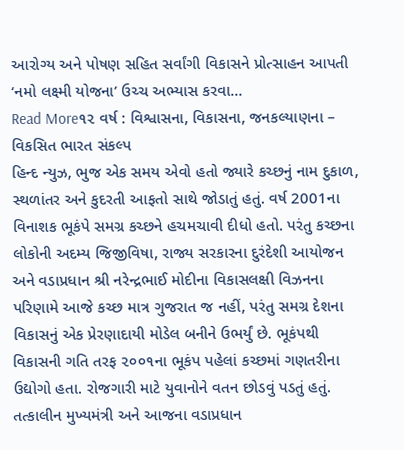આરોગ્ય અને પોષણ સહિત સર્વાંગી વિકાસને પ્રોત્સાહન આપતી ‘નમો લક્ષ્મી યોજના’ ઉચ્ચ અભ્યાસ કરવા…
Read More૧૨ વર્ષ : વિશ્વાસના, વિકાસના, જનકલ્યાણના – વિકસિત ભારત સંકલ્પ
હિન્દ ન્યુઝ, ભુજ એક સમય એવો હતો જ્યારે કચ્છનું નામ દુકાળ, સ્થળાંતર અને કુદરતી આફતો સાથે જોડાતું હતું. વર્ષ 2001ના વિનાશક ભૂકંપે સમગ્ર કચ્છને હચમચાવી દીધો હતો. પરંતુ કચ્છના લોકોની અદમ્ય જિજીવિષા, રાજ્ય સરકારના દુરંદેશી આયોજન અને વડાપ્રધાન શ્રી નરેન્દ્રભાઈ મોદીના વિકાસલક્ષી વિઝનના પરિણામે આજે કચ્છ માત્ર ગુજરાત જ નહીં, પરંતુ સમગ્ર દેશના વિકાસનું એક પ્રેરણાદાયી મોડેલ બનીને ઉભર્યું છે. ભૂકંપથી વિકાસની ગતિ તરફ ૨૦૦૧ના ભૂકંપ પહેલાં કચ્છમાં ગણતરીના ઉદ્યોગો હતા. રોજગારી માટે યુવાનોને વતન છોડવું પડતું હતું. તત્કાલીન મુખ્યમંત્રી અને આજના વડાપ્રધાન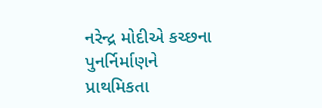નરેન્દ્ર મોદીએ કચ્છના પુનર્નિર્માણને પ્રાથમિકતા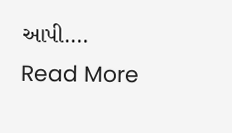આપી.…
Read More